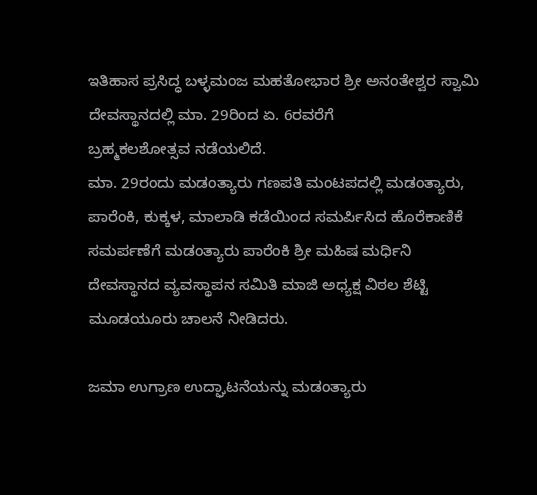ಇತಿಹಾಸ ಪ್ರಸಿದ್ಧ ಬಳ್ಳಮಂಜ ಮಹತೋಭಾರ ಶ್ರೀ ಅನಂತೇಶ್ವರ ಸ್ವಾಮಿ ದೇವಸ್ಥಾನದಲ್ಲಿ ಮಾ. 29ರಿಂದ ಏ. 6ರವರೆಗೆ
ಬ್ರಹ್ಮಕಲಶೋತ್ಸವ ನಡೆಯಲಿದೆ.
ಮಾ. 29ರಂದು ಮಡಂತ್ಯಾರು ಗಣಪತಿ ಮಂಟಪದಲ್ಲಿ ಮಡಂತ್ಯಾರು, ಪಾರೆಂಕಿ, ಕುಕ್ಕಳ, ಮಾಲಾಡಿ ಕಡೆಯಿಂದ ಸಮರ್ಪಿಸಿದ ಹೊರೆಕಾಣಿಕೆ ಸಮರ್ಪಣೆಗೆ ಮಡಂತ್ಯಾರು ಪಾರೆಂಕಿ ಶ್ರೀ ಮಹಿಷ ಮರ್ಧಿನಿ ದೇವಸ್ಥಾನದ ವ್ಯವಸ್ಥಾಪನ ಸಮಿತಿ ಮಾಜಿ ಅಧ್ಯಕ್ಷ ವಿಠಲ ಶೆಟ್ಟಿ ಮೂಡಯೂರು ಚಾಲನೆ ನೀಡಿದರು.

ಜಮಾ ಉಗ್ರಾಣ ಉದ್ಘಾಟನೆಯನ್ನು ಮಡಂತ್ಯಾರು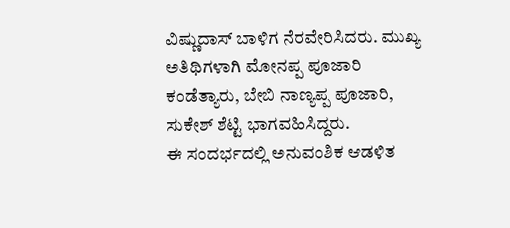ವಿಷ್ಣುದಾಸ್ ಬಾಳಿಗ ನೆರವೇರಿಸಿದರು. ಮುಖ್ಯ ಅತಿಥಿಗಳಾಗಿ ಮೋನಪ್ಪ ಪೂಜಾರಿ ಕಂಡೆತ್ಯಾರು, ಬೇಬಿ ನಾಣ್ಯಪ್ಪ ಪೂಜಾರಿ, ಸುಕೇಶ್ ಶೆಟ್ಟಿ ಭಾಗವಹಿಸಿದ್ದರು.
ಈ ಸಂದರ್ಭದಲ್ಲಿ ಅನುವಂಶಿಕ ಆಡಳಿತ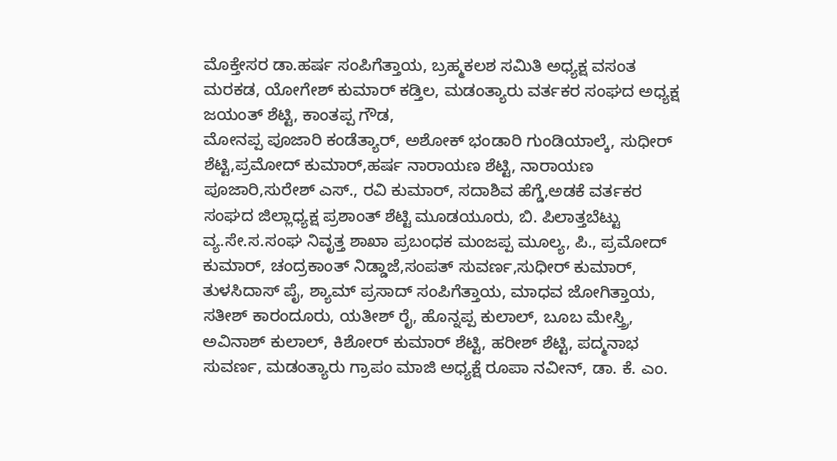ಮೊಕ್ತೇಸರ ಡಾ.ಹರ್ಷ ಸಂಪಿಗೆತ್ತಾಯ, ಬ್ರಹ್ಮಕಲಶ ಸಮಿತಿ ಅಧ್ಯಕ್ಷ ವಸಂತ ಮರಕಡ, ಯೋಗೇಶ್ ಕುಮಾರ್ ಕಡ್ತಿಲ, ಮಡಂತ್ಯಾರು ವರ್ತಕರ ಸಂಘದ ಅಧ್ಯಕ್ಷ ಜಯಂತ್ ಶೆಟ್ಟಿ, ಕಾಂತಪ್ಪ ಗೌಡ,
ಮೋನಪ್ಪ ಪೂಜಾರಿ ಕಂಡೆತ್ಯಾರ್, ಅಶೋಕ್ ಭಂಡಾರಿ ಗುಂಡಿಯಾಲ್ಕೆ, ಸುಧೀರ್ ಶೆಟ್ಟಿ,ಪ್ರಮೋದ್ ಕುಮಾರ್,ಹರ್ಷ ನಾರಾಯಣ ಶೆಟ್ಟಿ, ನಾರಾಯಣ ಪೂಜಾರಿ,ಸುರೇಶ್ ಎಸ್., ರವಿ ಕುಮಾರ್, ಸದಾಶಿವ ಹೆಗ್ಡೆ,ಅಡಕೆ ವರ್ತಕರ ಸಂಘದ ಜಿಲ್ಲಾಧ್ಯಕ್ಷ ಪ್ರಶಾಂತ್ ಶೆಟ್ಟಿ ಮೂಡಯೂರು, ಬಿ. ಪಿಲಾತ್ತಬೆಟ್ಟು ವ್ಯ.ಸೇ.ಸ.ಸಂಘ ನಿವೃತ್ತ ಶಾಖಾ ಪ್ರಬಂಧಕ ಮಂಜಪ್ಪ ಮೂಲ್ಯ, ಪಿ., ಪ್ರಮೋದ್ ಕುಮಾರ್, ಚಂದ್ರಕಾಂತ್ ನಿಡ್ಡಾಜೆ,ಸಂಪತ್ ಸುವರ್ಣ,ಸುಧೀರ್ ಕುಮಾರ್, ತುಳಸಿದಾಸ್ ಪೈ, ಶ್ಯಾಮ್ ಪ್ರಸಾದ್ ಸಂಪಿಗೆತ್ತಾಯ, ಮಾಧವ ಜೋಗಿತ್ತಾಯ, ಸತೀಶ್ ಕಾರಂದೂರು, ಯತೀಶ್ ರೈ, ಹೊನ್ನಪ್ಪ ಕುಲಾಲ್, ಬೂಬ ಮೇಸ್ತ್ರಿ, ಅವಿನಾಶ್ ಕುಲಾಲ್, ಕಿಶೋರ್ ಕುಮಾರ್ ಶೆಟ್ಟಿ, ಹರೀಶ್ ಶೆಟ್ಟಿ, ಪದ್ಮನಾಭ ಸುವರ್ಣ, ಮಡಂತ್ಯಾರು ಗ್ರಾಪಂ ಮಾಜಿ ಅಧ್ಯಕ್ಷೆ ರೂಪಾ ನವೀನ್, ಡಾ. ಕೆ. ಎಂ.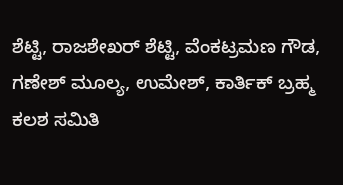ಶೆಟ್ಟಿ, ರಾಜಶೇಖರ್ ಶೆಟ್ಟಿ, ವೆಂಕಟ್ರಮಣ ಗೌಡ, ಗಣೇಶ್ ಮೂಲ್ಯ, ಉಮೇಶ್, ಕಾರ್ತಿಕ್ ಬ್ರಹ್ಮ ಕಲಶ ಸಮಿತಿ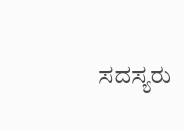ಸದಸ್ಯರು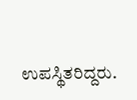ಉಪಸ್ಥಿತರಿದ್ದರು.